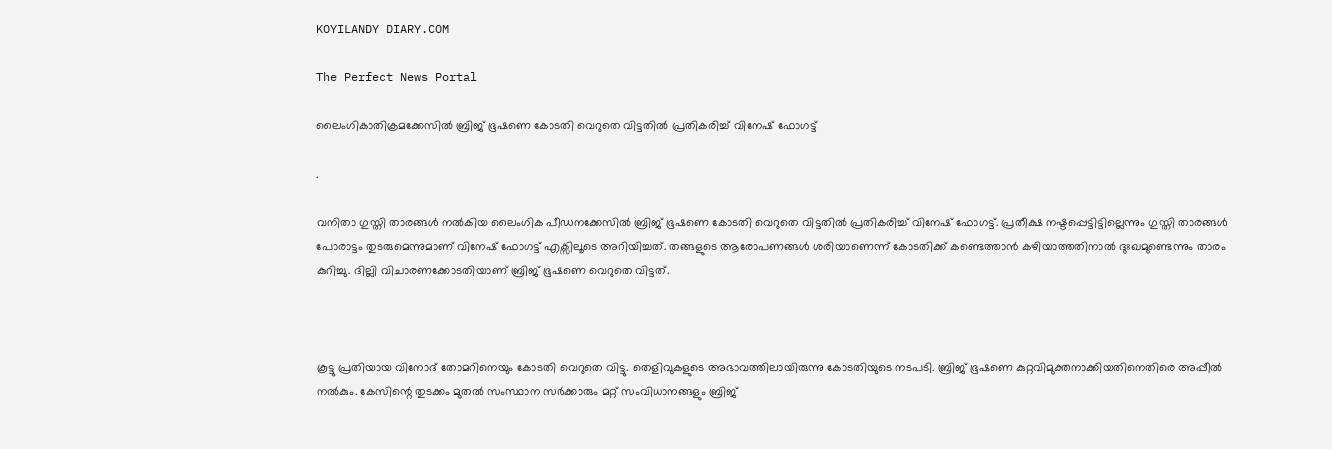KOYILANDY DIARY.COM

The Perfect News Portal

ലൈംഗികാതിക്രമക്കേസിൽ ബ്രിജ് ഭൂഷണെ കോടതി വെറുതെ വിട്ടതിൽ പ്രതികരിച്ച് വിനേഷ് ഫോഗട്ട്

.

വനിതാ ഗുസ്തി താരങ്ങൾ നൽകിയ ലൈംഗിക പീഡനക്കേസിൽ ബ്രിജ് ഭൂഷണെ കോടതി വെറുതെ വിട്ടതിൽ പ്രതികരിച്ച് വിനേഷ് ഫോഗട്ട്. പ്രതീക്ഷ നഷ്ടപ്പെട്ടിട്ടില്ലെന്നും ഗുസ്തി താരങ്ങൾ പോരാട്ടം തുടരുമെന്നുമാണ് വിനേഷ് ഫോഗട്ട് എക്സിലൂടെ അറിയിച്ചത്. തങ്ങളുടെ ആരോപണങ്ങൾ ശരിയാണെന്ന് കോടതിക്ക് കണ്ടെത്താൻ കഴിയാത്തതിനാൽ ദുഃഖമുണ്ടെന്നും താരം കുറിച്ചു. ദില്ലി വിചാരണക്കോടതിയാണ് ബ്രിജ് ഭൂഷണെ വെറുതെ വിട്ടത്.



കൂട്ടു പ്രതിയായ വിനോദ് തോമറിനെയും കോടതി വെറുതെ വിട്ടു. തെളിവുകളുടെ അഭാവത്തിലായിരുന്നു കോടതിയുടെ നടപടി. ബ്രിജ് ഭൂഷണെ കുറ്റവിമുക്തനാക്കിയതിനെതിരെ അപ്പീൽ നൽകും. കേസിന്റെ തുടക്കം മുതൽ സംസ്ഥാന സർക്കാരും മറ്റ് സംവിധാനങ്ങളും ബ്രിജ്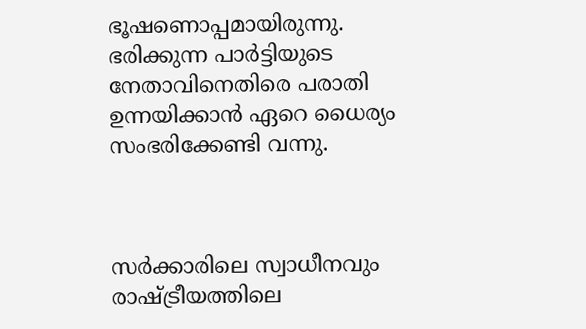ഭൂഷണൊപ്പമായിരുന്നു. ഭരിക്കുന്ന പാർട്ടിയുടെ നേതാവിനെതിരെ പരാതി ഉന്നയിക്കാൻ ഏറെ ധൈര്യം സംഭരിക്കേണ്ടി വന്നു.



സർക്കാരിലെ സ്വാധീനവും രാഷ്ട്രീയത്തിലെ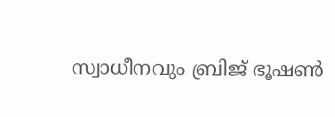സ്വാധീനവും ബ്രിജ് ഭൂഷൺ‌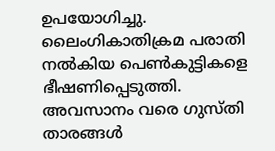ഉപയോഗിച്ചു. ലൈംഗികാതിക്രമ പരാതി നൽകിയ പെൺകുട്ടികളെ ഭീഷണിപ്പെടുത്തി. അവസാനം വരെ ഗുസ്തി താരങ്ങൾ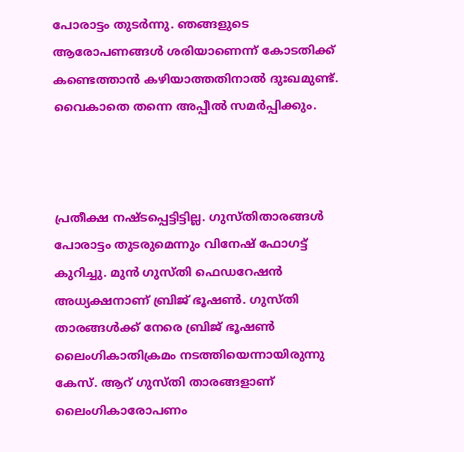പോരാട്ടം തുടർന്നു. ഞങ്ങളുടെ ആരോപണങ്ങൾ ശരിയാണെന്ന് കോടതിക്ക് കണ്ടെത്താൻ കഴിയാത്തതിനാൽ ദുഃഖമുണ്ട്. വൈകാതെ തന്നെ അപ്പീൽ സമർപ്പിക്കും.



പ്രതീക്ഷ നഷ്ടപ്പെട്ടിട്ടില്ല. ഗുസ്തിതാരങ്ങൾ പോരാട്ടം തുടരുമെന്നും വിനേഷ് ഫോഗട്ട് കുറിച്ചു. മുൻ ഗുസ്തി ഫെഡറേഷൻ അധ്യക്ഷനാണ് ബ്രിജ് ഭൂഷൺ. ഗുസ്തി താരങ്ങൾക്ക് നേരെ ബ്രിജ് ഭൂഷൺ ലൈംഗികാതിക്രമം നടത്തിയെന്നായിരുന്നു കേസ്. ആറ് ഗുസ്തി താരങ്ങളാണ് ലൈംഗികാരോപണം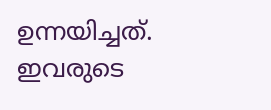ഉന്നയിച്ചത്. ഇവരുടെ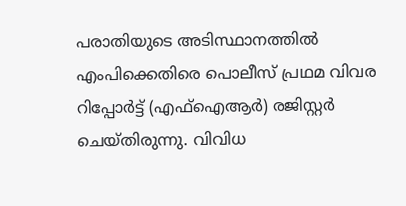പരാതിയുടെ അടിസ്ഥാനത്തിൽ എംപിക്കെതിരെ പൊലീസ് പ്രഥമ വിവര റിപ്പോർട്ട് (എഫ്ഐആർ) രജിസ്റ്റർ ചെയ്തിരുന്നു. വിവിധ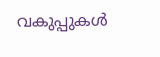വകുപ്പുകൾ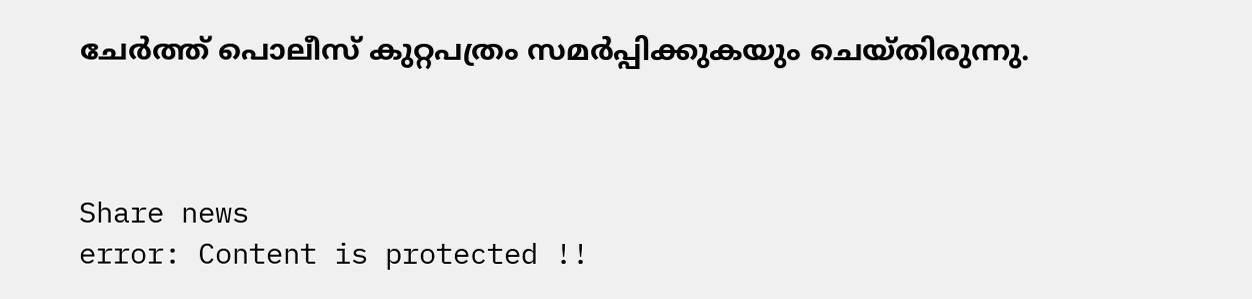ചേർത്ത് പൊലീസ് കുറ്റപത്രം സമർപ്പിക്കുകയും ചെയ്തിരുന്നു.



Share news
error: Content is protected !!